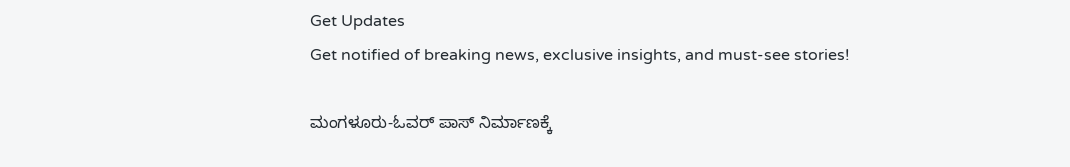Get Updates
Get notified of breaking news, exclusive insights, and must-see stories!

ಮಂಗಳೂರು-ಓವರ್ ಪಾಸ್ ನಿರ್ಮಾಣಕ್ಕೆ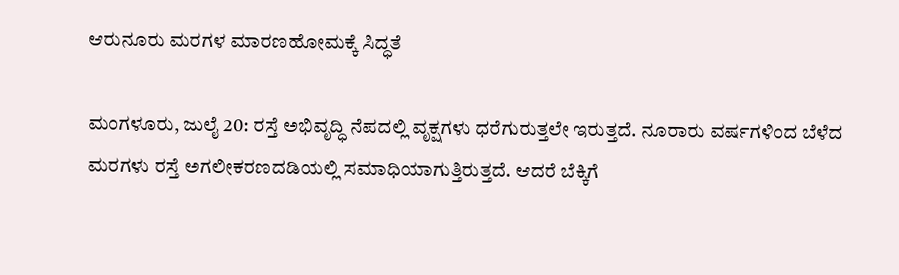ಆರುನೂರು ಮರಗಳ ಮಾರಣಹೋಮಕ್ಕೆ ಸಿದ್ಧತೆ

ಮಂಗಳೂರು, ಜುಲೈ 20: ರಸ್ತೆ ಅಭಿವೃದ್ಧಿ ನೆಪದಲ್ಲಿ ವೃಕ್ಷಗಳು ಧರೆಗುರುತ್ತಲೇ ಇರುತ್ತದೆ. ನೂರಾರು ವರ್ಷಗಳಿಂದ ಬೆಳೆದ ಮರಗಳು ರಸ್ತೆ ಅಗಲೀಕರಣದಡಿಯಲ್ಲಿ ಸಮಾಧಿಯಾಗುತ್ತಿರುತ್ತದೆ. ಆದರೆ ಬೆಕ್ಕಿಗೆ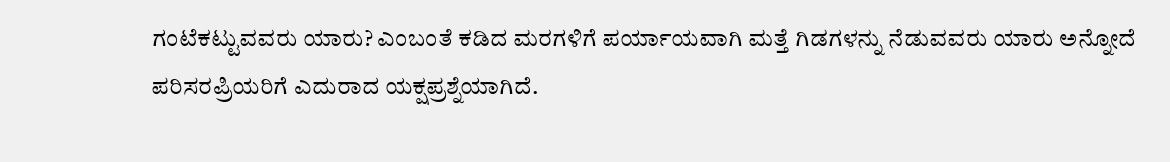ಗಂಟೆಕಟ್ಟುವವರು ಯಾರು? ಎಂಬಂತೆ ಕಡಿದ ಮರಗಳಿಗೆ ಪರ್ಯಾಯವಾಗಿ ಮತ್ತೆ ಗಿಡಗಳನ್ನು ನೆಡುವವರು ಯಾರು ಅನ್ನೋದೆ ಪರಿಸರಪ್ರಿಯರಿಗೆ ಎದುರಾದ ಯಕ್ಷಪ್ರಶ್ನೆಯಾಗಿದೆ.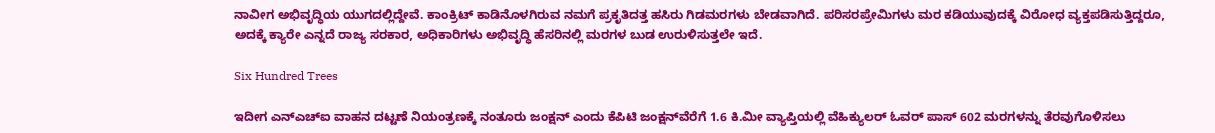ನಾವೀಗ ಅಭಿವೃದ್ಧಿಯ ಯುಗದಲ್ಲಿದ್ದೇವೆ. ಕಾಂಕ್ರಿಟ್ ಕಾಡಿನೊಳಗಿರುವ ನಮಗೆ ಪ್ರಕೃತಿದತ್ತ ಹಸಿರು ಗಿಡಮರಗಳು ಬೇಡವಾಗಿದೆ. ಪರಿಸರಪ್ರೇಮಿಗಳು ಮರ ಕಡಿಯುವುದಕ್ಕೆ ವಿರೋಧ ವ್ಯಕ್ತಪಡಿಸುತ್ತಿದ್ದರೂ, ಅದಕ್ಕೆ ಕ್ಯಾರೇ ಎನ್ನದೆ ರಾಜ್ಯ ಸರಕಾರ, ಅಧಿಕಾರಿಗಳು ಅಭಿವೃದ್ಧಿ ಹೆಸರಿನಲ್ಲಿ ಮರಗಳ ಬುಡ ಉರುಳಿಸುತ್ತಲೇ ಇದೆ.

Six Hundred Trees

ಇದೀಗ ಎನ್ಎಚ್ಐ ವಾಹನ ದಟ್ಟಣೆ ನಿಯಂತ್ರಣಕ್ಕೆ ನಂತೂರು ಜಂಕ್ಷನ್‌ ಎಂದು ಕೆಪಿಟಿ ಜಂಕ್ಷನ್‍ವೆರೆಗೆ 1.6 ಕಿ.ಮೀ ವ್ಯಾಪ್ತಿಯಲ್ಲಿ ವೆಹಿಕ್ಯುಲರ್ ಓವರ್ ಪಾಸ್ 602 ಮರಗಳನ್ನು ತೆರವುಗೊಳಿಸಲು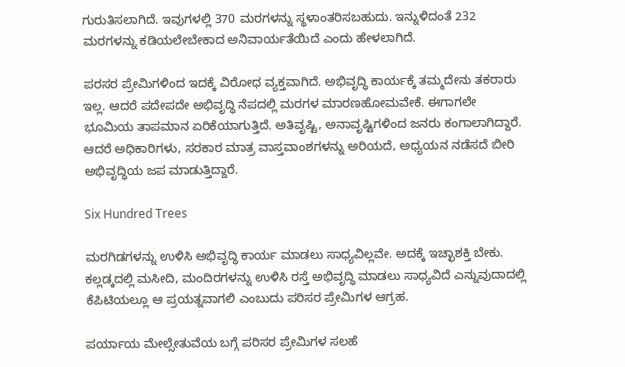ಗುರುತಿಸಲಾಗಿದೆ. ಇವುಗಳಲ್ಲಿ 370 ಮರಗಳನ್ನು ಸ್ಥಳಾಂತರಿಸಬಹುದು. ಇನ್ನುಳಿದಂತೆ 232 ಮರಗಳನ್ನು ಕಡಿಯಲೇಬೇಕಾದ ಅನಿವಾರ್ಯತೆಯಿದೆ ಎಂದು ಹೇಳಲಾಗಿದೆ.

ಪರಸರ ಪ್ರೇಮಿಗಳಿಂದ ಇದಕ್ಕೆ ವಿರೋಧ ವ್ಯಕ್ತವಾಗಿದೆ‌. ಅಭಿವೃದ್ಧಿ ಕಾರ್ಯಕ್ಕೆ ತಮ್ಮದೇನು ತಕರಾರು ಇಲ್ಲ. ಆದರೆ ಪದೇಪದೇ ಅಭಿವೃದ್ಧಿ ನೆಪದಲ್ಲಿ ಮರಗಳ ಮಾರಣಹೋಮವೇಕೆ. ಈಗಾಗಲೇ ಭೂಮಿಯ ತಾಪಮಾನ ಏರಿಕೆಯಾಗುತ್ತಿದೆ‌. ಅತಿವೃಷ್ಟಿ, ಅನಾವೃಷ್ಟಿಗಳಿಂದ ಜನರು ಕಂಗಾಲಾಗಿದ್ದಾರೆ. ಆದರೆ ಅಧಿಕಾರಿಗಳು, ಸರಕಾರ ಮಾತ್ರ ವಾಸ್ತವಾಂಶಗಳನ್ನು ಅರಿಯದೆ, ಅಧ್ಯಯನ ನಡೆಸದೆ ಬೀರಿ ಅಭಿವೃದ್ಧಿಯ ಜಪ ಮಾಡುತ್ತಿದ್ದಾರೆ.

Six Hundred Trees

ಮರಗಿಡಗಳನ್ನು ಉಳಿಸಿ ಅಭಿವೃದ್ಧಿ ಕಾರ್ಯ ಮಾಡಲು ಸಾಧ್ಯವಿಲ್ಲವೇ. ಅದಕ್ಕೆ ಇಚ್ಛಾಶಕ್ತಿ ಬೇಕು. ಕಲ್ಲಡ್ಕದಲ್ಲಿ ಮಸೀದಿ, ಮಂದಿರಗಳನ್ನು ಉಳಿಸಿ ರಸ್ತೆ ಅಭಿವೃದ್ಧಿ ಮಾಡಲು ಸಾಧ್ಯವಿದೆ ಎನ್ನುವುದಾದಲ್ಲಿ ಕೆಪಿಟಿಯಲ್ಲೂ ಆ ಪ್ರಯತ್ನವಾಗಲಿ ಎಂಬುದು ಪರಿಸರ ಪ್ರೇಮಿಗಳ ಆಗ್ರಹ.

ಪರ್ಯಾಯ ಮೇಲ್ಸೇತುವೆಯ ಬಗ್ಗೆ ಪರಿಸರ ಪ್ರೇಮಿಗಳ ಸಲಹೆ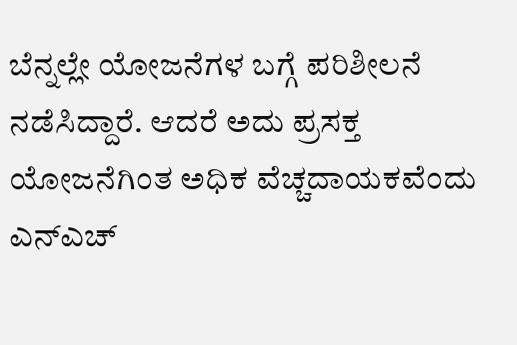ಬೆನ್ನಲ್ಲೇ ಯೋಜನೆಗಳ ಬಗ್ಗೆ ಪರಿಶೀಲನೆ ನಡೆಸಿದ್ದಾರೆ. ಆದರೆ ಅದು ಪ್ರಸಕ್ತ ಯೋಜನೆಗಿಂತ ಅಧಿಕ ವೆಚ್ಚದಾಯಕವೆಂದು ಎನ್‌ಎಚ್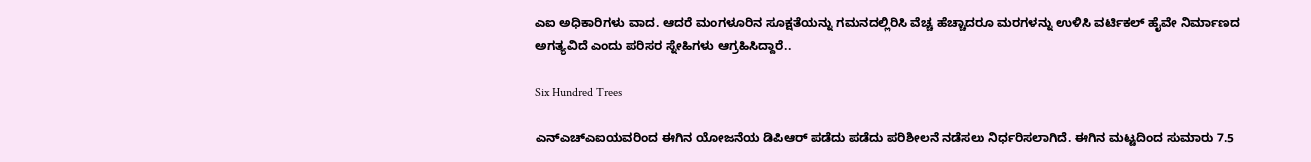ಎಐ ಅಧಿಕಾರಿಗಳು ವಾದ. ಆದರೆ ಮಂಗಳೂರಿನ ಸೂಕ್ಷತೆಯನ್ನು ಗಮನದಲ್ಲಿರಿಸಿ ವೆಚ್ಚ ಹೆಚ್ಚಾದರೂ ಮರಗಳನ್ನು ಉಳಿಸಿ ವರ್ಟಿಕಲ್ ಹೈವೇ ನಿರ್ಮಾಣದ ಅಗತ್ಯವಿದೆ ಎಂದು ಪರಿಸರ ಸ್ನೇಹಿಗಳು ಆಗ್ರಹಿಸಿದ್ದಾರೆ..

Six Hundred Trees

ಎನ್ಎಚ್ಎಐಯವರಿಂದ ಈಗಿನ ಯೋಜನೆಯ ಡಿಪಿಆರ್ ಪಡೆದು ಪಡೆದು ಪರಿಶೀಲನೆ ನಡೆಸಲು ನಿರ್ಧರಿಸಲಾಗಿದೆ. ಈಗಿನ ಮಟ್ಟದಿಂದ ಸುಮಾರು 7.5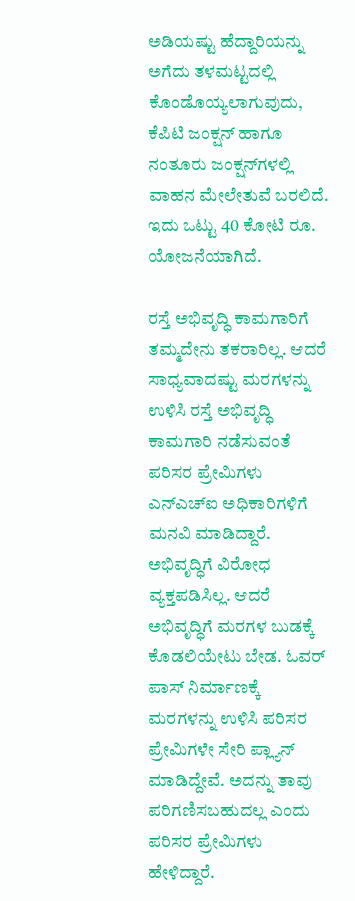ಅಡಿಯಷ್ಟು ಹೆದ್ದಾರಿಯನ್ನು ಅಗೆದು ತಳಮಟ್ಟದಲ್ಲಿ ಕೊಂಡೊಯ್ಯಲಾಗುವುದು, ಕೆಪಿಟಿ ಜಂಕ್ಷನ್ ಹಾಗೂ ನಂತೂರು ಜಂಕ್ಷನ್‌ಗಳಲ್ಲಿ ವಾಹನ ಮೇಲೇತುವೆ ಬರಲಿದೆ. ಇದು ಒಟ್ಟು 40 ಕೋಟಿ ರೂ. ಯೋಜನೆಯಾಗಿದೆ.

ರಸ್ತೆ ಅಭಿವೃದ್ಧಿ ಕಾಮಗಾರಿಗೆ ತಮ್ಮದೇನು ತಕರಾರಿಲ್ಲ. ಆದರೆ ಸಾಧ್ಯವಾದಷ್ಟು ಮರಗಳನ್ನು ಉಳಿಸಿ ರಸ್ತೆ ಅಭಿವೃದ್ಧಿ ಕಾಮಗಾರಿ ನಡೆಸುವಂತೆ ಪರಿಸರ ಪ್ರೇಮಿಗಳು ಎನ್ಎಚ್ಐ ಅಧಿಕಾರಿಗಳಿಗೆ ಮನವಿ ಮಾಡಿದ್ದಾರೆ. ಅಭಿವೃದ್ಧಿಗೆ ವಿರೋಧ ವ್ಯಕ್ತಪಡಿಸಿಲ್ಲ. ಆದರೆ ಅಭಿವೃದ್ಧಿಗೆ ಮರಗಳ ಬುಡಕ್ಕೆ ಕೊಡಲಿಯೇಟು ಬೇಡ‌. ಓವರ್ ಪಾಸ್ ನಿರ್ಮಾಣಕ್ಕೆ ಮರಗಳನ್ನು ಉಳಿಸಿ ಪರಿಸರ ಪ್ರೇಮಿಗಳೇ ಸೇರಿ ಪ್ಲ್ಯಾನ್ ಮಾಡಿದ್ದೇವೆ. ಅದನ್ನು ತಾವು ಪರಿಗಣಿಸಬಹುದಲ್ಲ ಎಂದು ಪರಿಸರ ಪ್ರೇಮಿಗಳು ಹೇಳಿದ್ದಾರೆ.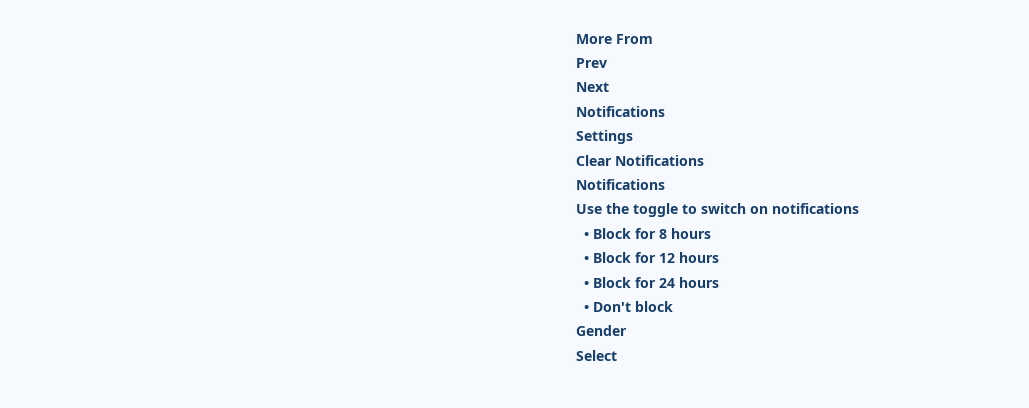More From
Prev
Next
Notifications
Settings
Clear Notifications
Notifications
Use the toggle to switch on notifications
  • Block for 8 hours
  • Block for 12 hours
  • Block for 24 hours
  • Don't block
Gender
Select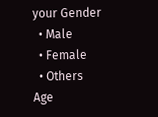your Gender
  • Male
  • Female
  • Others
Age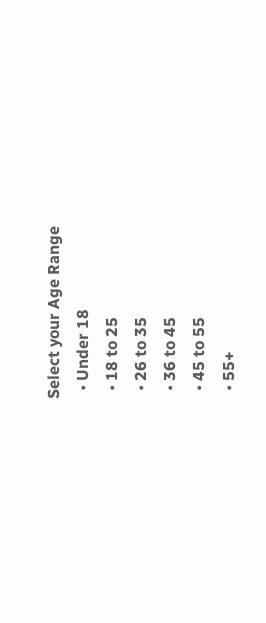Select your Age Range
  • Under 18
  • 18 to 25
  • 26 to 35
  • 36 to 45
  • 45 to 55
  • 55+